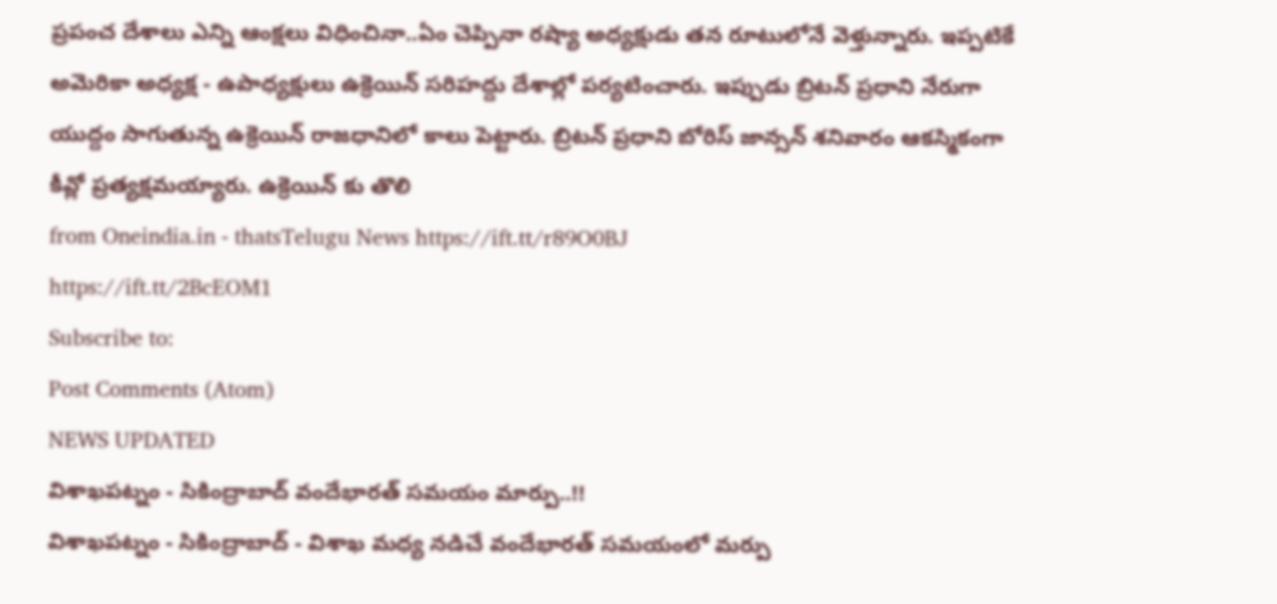ప్రపంచ దేశాలు ఎన్ని ఆంక్షలు విధించినా..ఏం చెప్పినా రష్యా అధ్యక్షుడు తన రూటులోనే వెళ్తున్నారు. ఇప్పటికే అమెరికా అధ్యక్ష - ఉపాధ్యక్షులు ఉక్రెయిన్ సరిహద్దు దేశాల్లో పర్యటించారు. ఇప్పుడు బ్రిటన్ ప్రధాని నేరుగా యుద్దం సాగుతున్న ఉక్రెయిన్ రాజధానిలో కాలు పెట్టారు. బ్రిటన్ ప్రధాని బోరిస్ జాన్సన్ శనివారం ఆకస్మికంగా కీవ్లో ప్రత్యక్షమయ్యారు. ఉక్రెయిన్ కు తొలి
from Oneindia.in - thatsTelugu News https://ift.tt/r89O0BJ
https://ift.tt/2BcEOM1
Subscribe to:
Post Comments (Atom)
NEWS UPDATED
విశాఖపట్నం - సికింద్రాబాద్ వందేభారత్ సమయం మార్పు..!!
విశాఖపట్నం - సికింద్రాబాద్ - విశాఖ మధ్య నడిచే వందేభారత్ సమయంలో మర్పు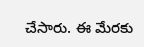చేసారు. ఈ మేరకు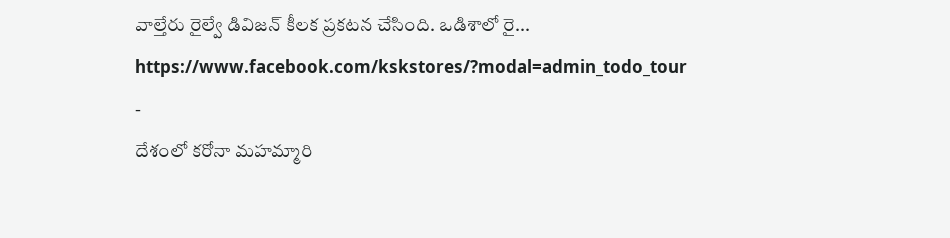వాల్తేరు రైల్వే డివిజన్ కీలక ప్రకటన చేసింది. ఒడిశాలో రై...
https://www.facebook.com/kskstores/?modal=admin_todo_tour
-
దేశంలో కరోనా మహమ్మారి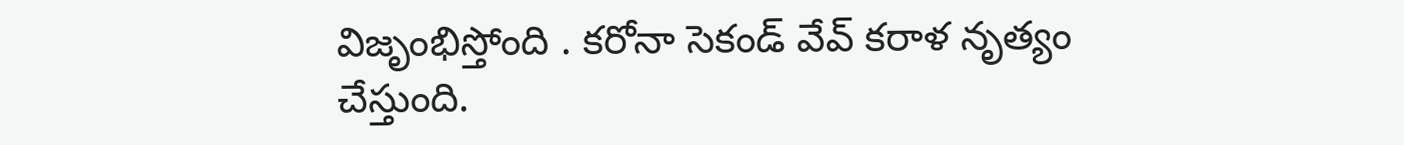విజృంభిస్తోంది . కరోనా సెకండ్ వేవ్ కరాళ నృత్యం చేస్తుంది.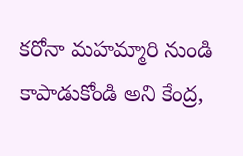కరోనా మహమ్మారి నుండి కాపాడుకోండి అని కేంద్ర,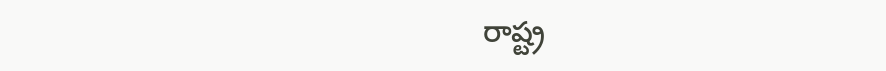రాష్ట్ర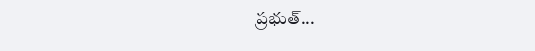ప్రభుత్...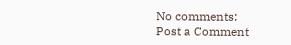No comments:
Post a Comment